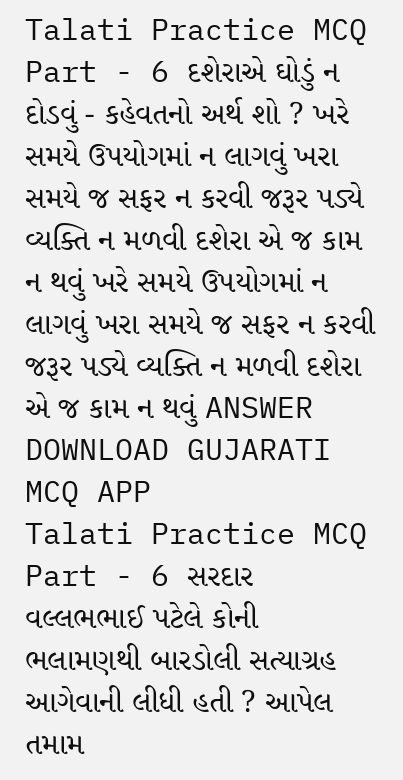Talati Practice MCQ Part - 6 દશેરાએ ઘોડું ન દોડવું - કહેવતનો અર્થ શો ? ખરે સમયે ઉપયોગમાં ન લાગવું ખરા સમયે જ સફર ન કરવી જરૂર પડ્યે વ્યક્તિ ન મળવી દશેરા એ જ કામ ન થવું ખરે સમયે ઉપયોગમાં ન લાગવું ખરા સમયે જ સફર ન કરવી જરૂર પડ્યે વ્યક્તિ ન મળવી દશેરા એ જ કામ ન થવું ANSWER DOWNLOAD GUJARATI MCQ APP
Talati Practice MCQ Part - 6 સરદાર વલ્લભભાઈ પટેલે કોની ભલામણથી બારડોલી સત્યાગ્રહ આગેવાની લીધી હતી ? આપેલ તમામ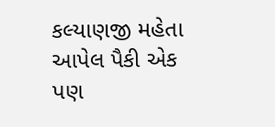કલ્યાણજી મહેતા આપેલ પૈકી એક પણ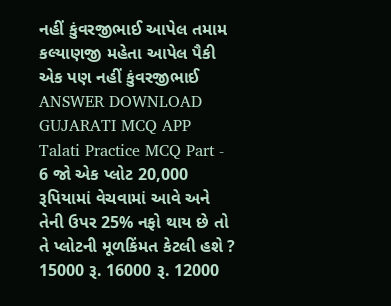નહીં કુંવરજીભાઈ આપેલ તમામ કલ્યાણજી મહેતા આપેલ પૈકી એક પણ નહીં કુંવરજીભાઈ ANSWER DOWNLOAD GUJARATI MCQ APP
Talati Practice MCQ Part - 6 જો એક પ્લોટ 20,000 રૂપિયામાં વેચવામાં આવે અને તેની ઉપર 25% નફો થાય છે તો તે પ્લોટની મૂળકિંમત કેટલી હશે ? 15000 રૂ. 16000 રૂ. 12000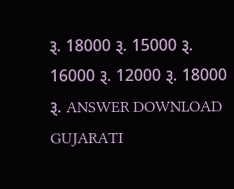રૂ. 18000 રૂ. 15000 રૂ. 16000 રૂ. 12000 રૂ. 18000 રૂ. ANSWER DOWNLOAD GUJARATI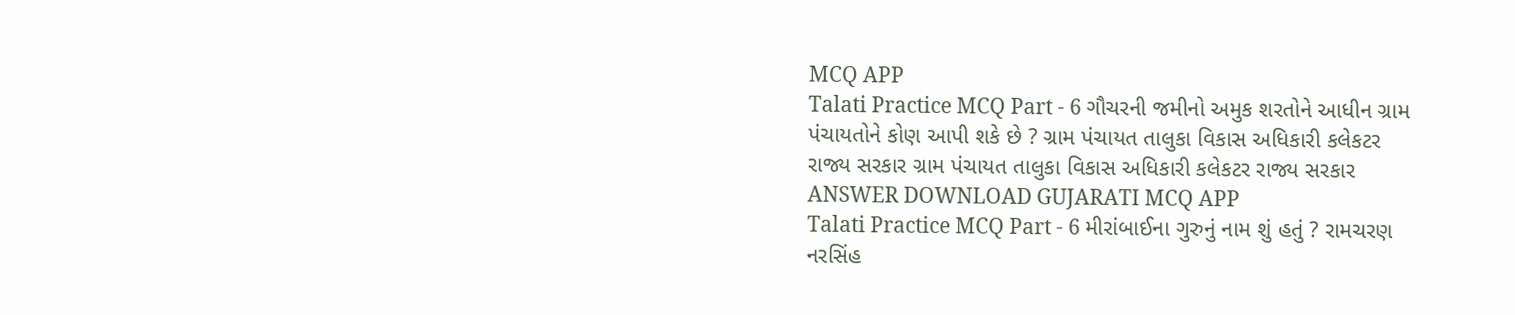MCQ APP
Talati Practice MCQ Part - 6 ગૌચરની જમીનો અમુક શરતોને આધીન ગ્રામ પંચાયતોને કોણ આપી શકે છે ? ગ્રામ પંચાયત તાલુકા વિકાસ અધિકારી કલેકટર રાજ્ય સરકાર ગ્રામ પંચાયત તાલુકા વિકાસ અધિકારી કલેકટર રાજ્ય સરકાર ANSWER DOWNLOAD GUJARATI MCQ APP
Talati Practice MCQ Part - 6 મીરાંબાઈના ગુરુનું નામ શું હતું ? રામચરણ નરસિંહ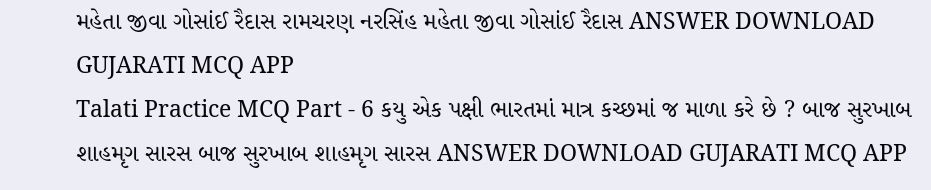મહેતા જીવા ગોસાંઈ રૈદાસ રામચરણ નરસિંહ મહેતા જીવા ગોસાંઈ રૈદાસ ANSWER DOWNLOAD GUJARATI MCQ APP
Talati Practice MCQ Part - 6 કયુ એક પક્ષી ભારતમાં માત્ર કચ્છમાં જ માળા કરે છે ? બાજ સુરખાબ શાહમૃગ સારસ બાજ સુરખાબ શાહમૃગ સારસ ANSWER DOWNLOAD GUJARATI MCQ APP